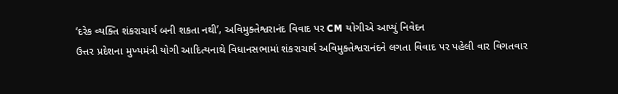‘દરેક વ્યક્તિ શંકરાચાર્ય બની શકતા નથી’, અવિમુક્તેશ્વરાનંદ વિવાદ પર CM યોગીએ આપ્યું નિવેદન
ઉત્તર પ્રદેશના મુખ્યમંત્રી યોગી આદિત્યનાથે વિધાનસભામાં શંકરાચાર્ય અવિમુક્તેશ્વરાનંદને લગતા વિવાદ પર પહેલી વાર વિગતવાર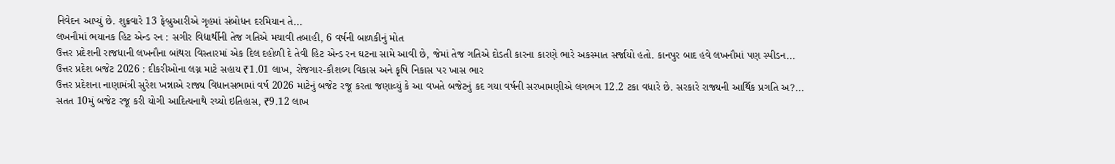નિવેદન આપ્યું છે. શુક્રવારે 13 ફેબ્રુઆરીએ ગૃહમાં સંબોધન દરમિયાન તે...
લખનૌમાં ભયાનક હિટ એન્ડ રન : સગીર વિદ્યાર્થીની તેજ ગતિએ મચાવી તબાહી, 6 વર્ષની બાળકીનું મોત
ઉત્તર પ્રદેશની રાજધાની લખનૌના બાંથરા વિસ્તારમાં એક દિલ દહોળી દે તેવી હિટ એન્ડ રન ઘટના સામે આવી છે, જેમાં તેજ ગતિએ દોડતી કારના કારણે ભારે અકસ્માત સર્જાયો હતો. કાનપુર બાદ હવે લખનૌમાં પણ સ્પીડન...
ઉત્તર પ્રદેશ બજેટ 2026 : દીકરીઓના લગ્ન માટે સહાય ₹1.01 લાખ, રોજગાર-કૌશલ્ય વિકાસ અને કૃષિ નિકાસ પર ખાસ ભાર
ઉત્તર પ્રદેશના નાણામંત્રી સુરેશ ખન્નાએ રાજ્ય વિધાનસભામાં વર્ષ 2026 માટેનું બજેટ રજૂ કરતા જણાવ્યું કે આ વખતે બજેટનું કદ ગયા વર્ષની સરખામણીએ લગભગ 12.2 ટકા વધારે છે. સરકારે રાજ્યની આર્થિક પ્રગતિ અ?...
સતત 10મું બજેટ રજૂ કરી યોગી આદિત્યનાથે રચ્યો ઇતિહાસ, ₹9.12 લાખ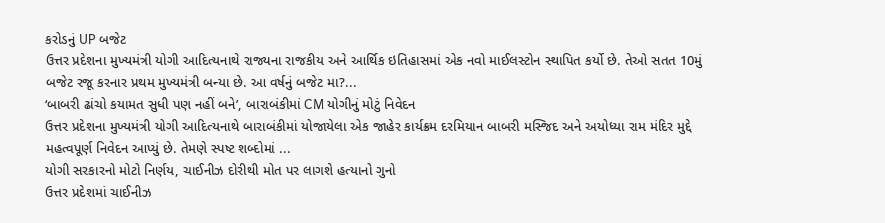કરોડનું UP બજેટ
ઉત્તર પ્રદેશના મુખ્યમંત્રી યોગી આદિત્યનાથે રાજ્યના રાજકીય અને આર્થિક ઇતિહાસમાં એક નવો માઈલસ્ટોન સ્થાપિત કર્યો છે. તેઓ સતત 10મું બજેટ રજૂ કરનાર પ્રથમ મુખ્યમંત્રી બન્યા છે. આ વર્ષનું બજેટ મા?...
‘બાબરી ઢાંચો કયામત સુધી પણ નહીં બને’, બારાબંકીમાં CM યોગીનું મોટું નિવેદન
ઉત્તર પ્રદેશના મુખ્યમંત્રી યોગી આદિત્યનાથે બારાબંકીમાં યોજાયેલા એક જાહેર કાર્યક્રમ દરમિયાન બાબરી મસ્જિદ અને અયોધ્યા રામ મંદિર મુદ્દે મહત્વપૂર્ણ નિવેદન આપ્યું છે. તેમણે સ્પષ્ટ શબ્દોમાં ...
યોગી સરકારનો મોટો નિર્ણય, ચાઈનીઝ દોરીથી મોત પર લાગશે હત્યાનો ગુનો
ઉત્તર પ્રદેશમાં ચાઈનીઝ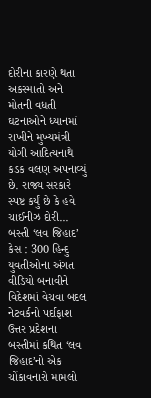દોરીના કારણે થતા અકસ્માતો અને મોતની વધતી ઘટનાઓને ધ્યાનમાં રાખીને મુખ્યમંત્રી યોગી આદિત્યનાથે કડક વલણ અપનાવ્યું છે. રાજ્ય સરકારે સ્પષ્ટ કર્યું છે કે હવે ચાઈનીઝ દોરી...
બસ્તી ‘લવ જિહાદ’ કેસ : 300 હિન્દુ યુવતીઓના અંગત વીડિયો બનાવીને વિદેશમાં વેચવા બદલ નેટવર્કનો પર્દાફાશ
ઉત્તર પ્રદેશના બસ્તીમાં કથિત ‘લવ જિહાદ’નો એક ચોંકાવનારો મામલો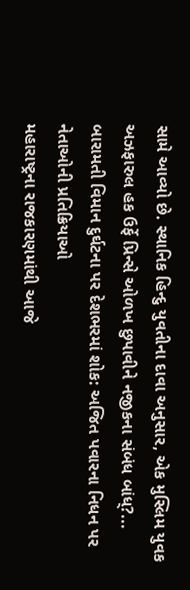સામે આવ્યો છે. સ્થાનિક હિન્દુ યુવતીના દાવા અનુસાર, એક મુસ્લિમ યુવક અઝફારુલ હક ઉર્ફે પ્રિન્સે ઓળખ છુપાવીને નજીકના સંબંધ બાંધ્?...
બારામતી વિમાન દુર્ઘટના પર દેશભરમાં શોક: અજિત પવારના નિધન પર નેતાઓની પ્રતિક્રિયાઓ
મહારાષ્ટ્રના રાજકારણમાંથી આજે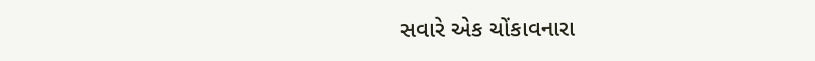સવારે એક ચોંકાવનારા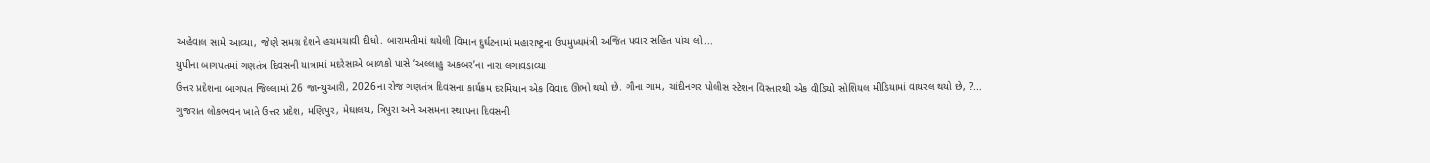અહેવાલ સામે આવ્યા, જેણે સમગ્ર દેશને હચમચાવી દીધો. બારામતીમાં થયેલી વિમાન દુર્ઘટનામાં મહારાષ્ટ્રના ઉપમુખ્યમંત્રી અજિત પવાર સહિત પાંચ લો...
યુપીના બાગપતમાં ગણતંત્ર દિવસની યાત્રામાં મદરેસાએ બાળકો પાસે ‘અલ્લાહુ અકબર’ના નારા લગાવડાવ્યા
ઉત્તર પ્રદેશના બાગપત જિલ્લામાં 26 જાન્યુઆરી, 2026ના રોજ ગણતંત્ર દિવસના કાર્યક્રમ દરમિયાન એક વિવાદ ઊભો થયો છે. ગૌના ગામ, ચાંદીનગર પોલીસ સ્ટેશન વિસ્તારથી એક વીડિયો સોશિયલ મીડિયામાં વાયરલ થયો છે, ?...
ગુજરાત લોકભવન ખાતે ઉત્તર પ્રદેશ, મણિપુર, મેઘાલય, ત્રિપુરા અને અસમના સ્થાપના દિવસની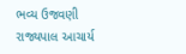ભવ્ય ઉજવણી
રાજ્યપાલ આચાર્ય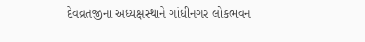દેવવ્રતજીના અધ્યક્ષસ્થાને ગાંધીનગર લોકભવન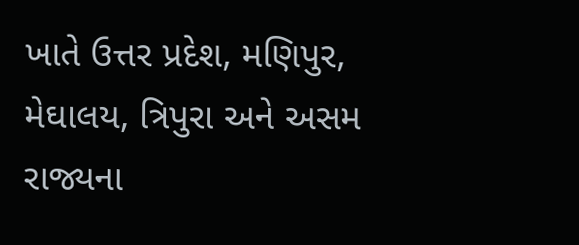ખાતે ઉત્તર પ્રદેશ, મણિપુર, મેઘાલય, ત્રિપુરા અને અસમ રાજ્યના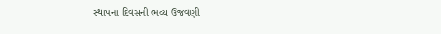સ્થાપના દિવસની ભવ્ય ઉજવણી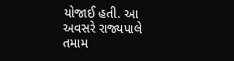યોજાઈ હતી. આ અવસરે રાજ્યપાલે તમામ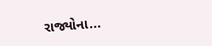રાજ્યોના...